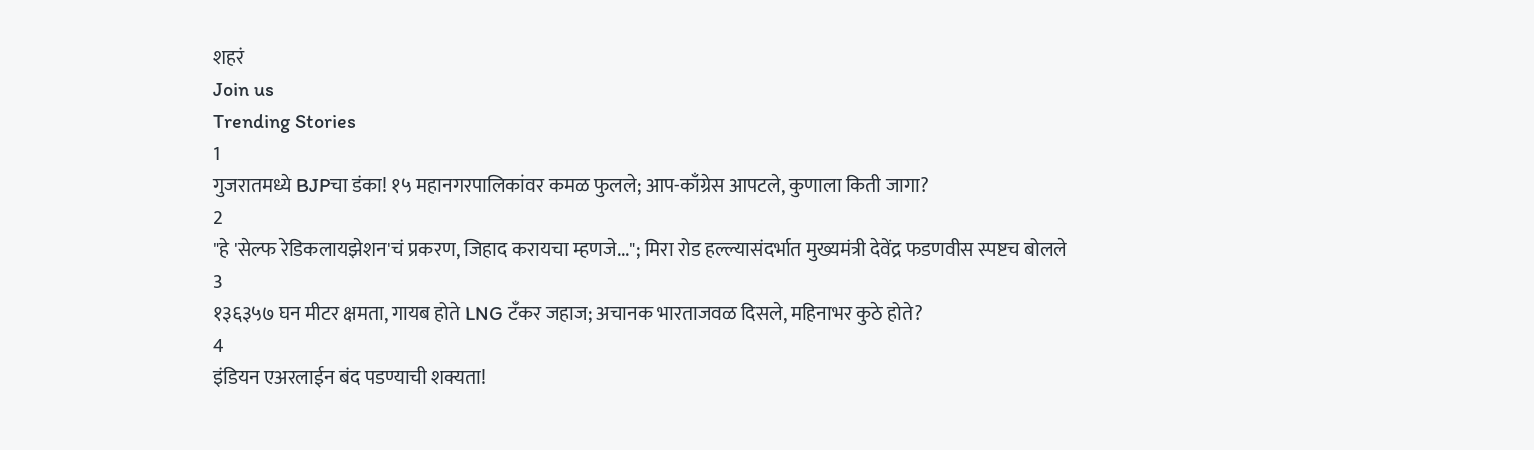शहरं
Join us
Trending Stories
1
गुजरातमध्ये BJPचा डंका! १५ महानगरपालिकांवर कमळ फुलले; आप-काँग्रेस आपटले, कुणाला किती जागा?
2
"हे 'सेल्फ रेडिकलायझेशन'चं प्रकरण, जिहाद करायचा म्हणजे..."; मिरा रोड हल्ल्यासंदर्भात मुख्यमंत्री देवेंद्र फडणवीस स्पष्टच बोलले
3
१३६३५७ घन मीटर क्षमता, गायब होते LNG टँकर जहाज; अचानक भारताजवळ दिसले, महिनाभर कुठे होते?
4
इंडियन एअरलाईन बंद पडण्याची शक्यता!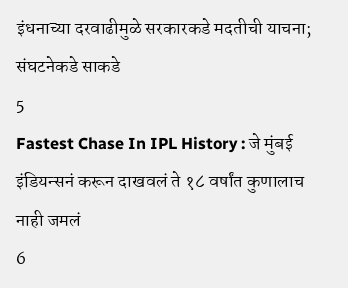इंधनाच्या दरवाढीमुळे सरकारकडे मदतीची याचना; संघटनेकडे साकडे
5
Fastest Chase In IPL History : जे मुंबई इंडियन्सनं करून दाखवलं ते १८ वर्षांत कुणालाच नाही जमलं
6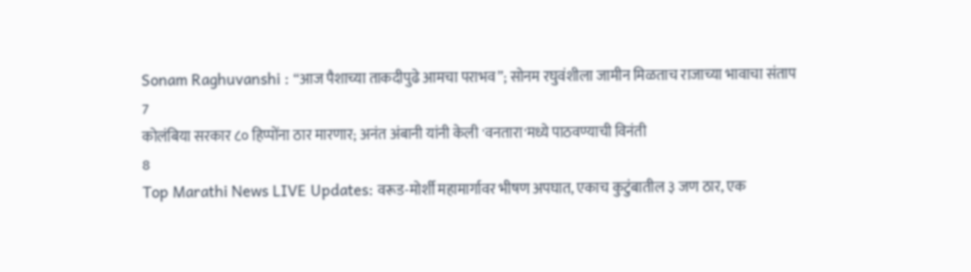Sonam Raghuvanshi : “आज पैशाच्या ताकदीपुढे आमचा पराभव”; सोनम रघुवंशीला जामीन मिळताच राजाच्या भावाचा संताप
7
कोलंबिया सरकार ८० हिप्पोंना ठार मारणार; अनंत अंबानी यांनी केली 'वनतारा'मध्ये पाठवण्याची विनंती
8
Top Marathi News LIVE Updates: वरूड-मोर्शी महामार्गावर भीषण अपघात, एकाच कुटुंबातील ३ जण ठार, एक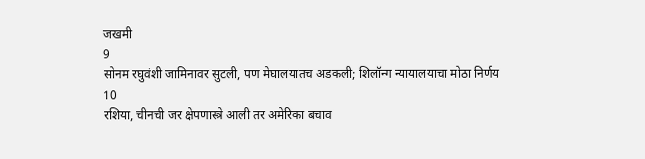जखमी
9
सोनम रघुवंशी जामिनावर सुटली, पण मेघालयातच अडकली; शिलॉन्ग न्यायालयाचा मोठा निर्णय
10
रशिया, चीनची जर क्षेपणास्त्रे आली तर अमेरिका बचाव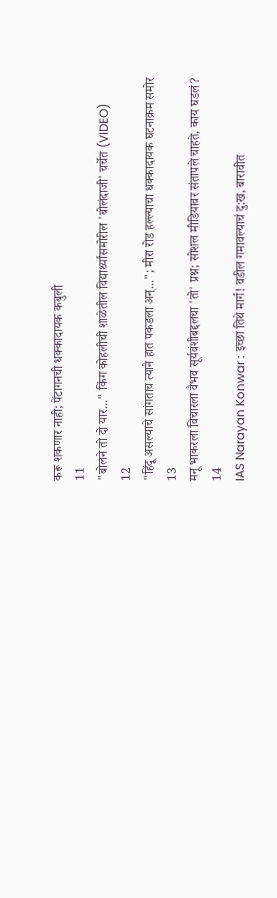करू शकणार नाही; पेंटागनची धक्कादायक कबुली
11
"बोलने तो दो यार..." किंग कोहलीची शाळेतील विद्यार्थ्यांसमोरील 'बोलंदाजी' चर्चेत (VIDEO)
12
"हिंदू असल्याचे सांगताच त्याने हात पकडला अन्..."; मीरा रोड हल्ल्याचा धक्कादायक घटनाक्रम समोर
13
मनू भाकरला विचारला वैभव सूर्यवंशीबद्दलचा 'तो' प्रश्न; सोशल मीडियावर संतापले चाहते, काय घडलं?
14
IAS Narayan Konwar : इच्छा तिथे मार्ग! वडील गमावल्याचं दु:ख, बारावीत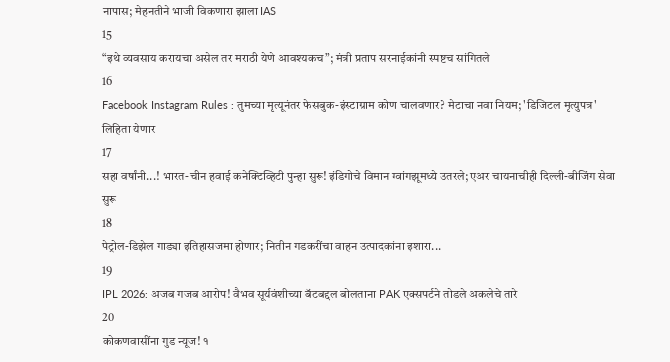नापास; मेहनतीने भाजी विकणारा झाला IAS
15
“इथे व्यवसाय करायचा असेल तर मराठी येणे आवश्यकच”; मंत्री प्रताप सरनाईकांनी स्पष्टच सांगितले
16
Facebook Instagram Rules : तुमच्या मृत्यूनंतर फेसबुक-इंस्टाग्राम कोण चालवणार? मेटाचा नवा नियम; 'डिजिटल मृत्युपत्र' लिहिता येणार
17
सहा वर्षांनी...! भारत-चीन हवाई कनेक्टिव्हिटी पुन्हा सुरू! इंडिगोचे विमान ग्वांगझूमध्ये उतरले; एअर चायनाचीही दिल्ली-बीजिंग सेवा सुरू
18
पेट्रोल-डिझेल गाड्या इतिहासजमा होणार; नितीन गडकरींचा वाहन उत्पादकांना इशारा...
19
IPL 2026: अजब गजब आरोप! वैभव सूर्यवंशीच्या बॅटबद्दल बोलताना PAK एक्सपर्टने तोडले अकलेचे तारे
20
कोकणवासींना गुड न्यूज! १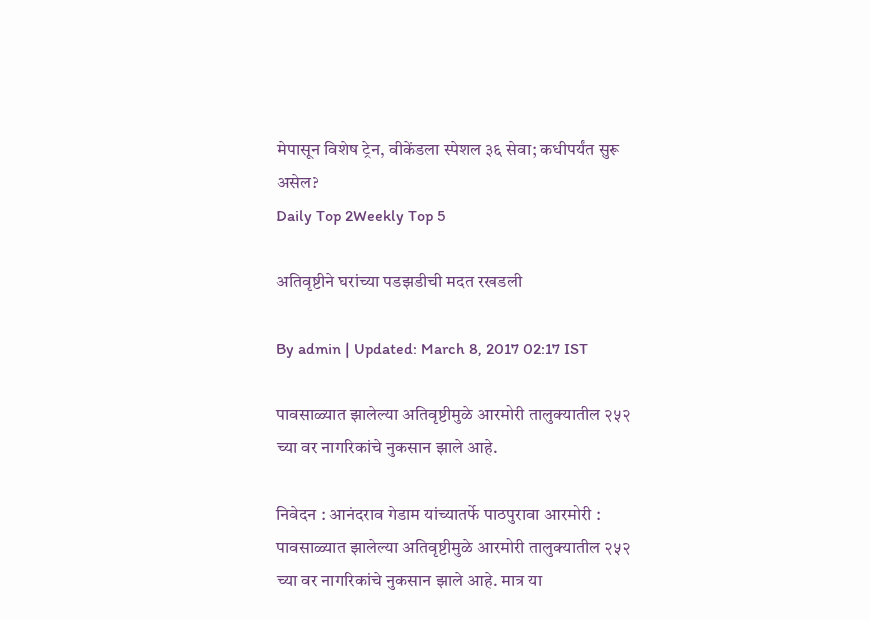मेपासून विशेष ट्रेन, वीकेंडला स्पेशल ३६ सेवा; कधीपर्यंत सुरू असेल?
Daily Top 2Weekly Top 5

अतिवृष्टीने घरांच्या पडझडीची मदत रखडली

By admin | Updated: March 8, 2017 02:17 IST

पावसाळ्यात झालेल्या अतिवृष्टीमुळे आरमोरी तालुक्यातील २५२ च्या वर नागरिकांचे नुकसान झाले आहे.

निवेदन : आनंदराव गेडाम यांच्यातर्फे पाठपुरावा आरमोरी : पावसाळ्यात झालेल्या अतिवृष्टीमुळे आरमोरी तालुक्यातील २५२ च्या वर नागरिकांचे नुकसान झाले आहे. मात्र या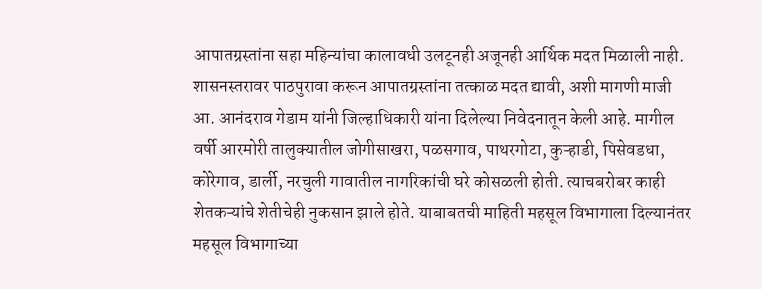आपातग्रस्तांना सहा महिन्यांचा कालावधी उलटूनही अजूनही आर्थिक मदत मिळाली नाही. शासनस्तरावर पाठपुरावा करून आपातग्रस्तांना तत्काळ मदत द्यावी, अशी मागणी माजी आ. आनंदराव गेडाम यांनी जिल्हाधिकारी यांना दिलेल्या निवेदनातून केली आहे. मागील वर्षी आरमोरी तालुक्यातील जोगीसाखरा, पळसगाव, पाथरगोटा, कुऱ्हाडी, पिसेवडधा, कोरेगाव, डार्ली, नरचुली गावातील नागरिकांची घरे कोसळली होती. त्याचबरोबर काही शेतकऱ्यांचे शेतीचेही नुकसान झाले होते. याबाबतची माहिती महसूल विभागाला दिल्यानंतर महसूल विभागाच्या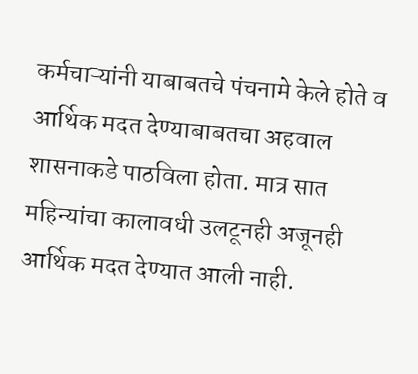कर्मचाऱ्यांनी याबाबतचे पंचनामे केले होते व आर्थिक मदत देण्याबाबतचा अहवाल शासनाकडे पाठविला होता. मात्र सात महिन्यांचा कालावधी उलटूनही अजूनही आर्थिक मदत देण्यात आली नाही.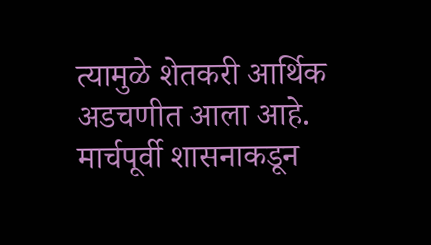त्यामुळे शेतकरी आर्थिक अडचणीत आला आहे. मार्चपूर्वी शासनाकडून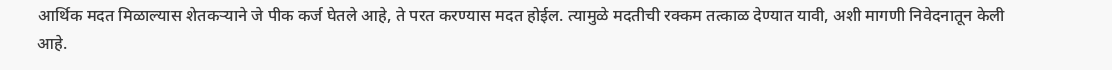आर्थिक मदत मिळाल्यास शेतकऱ्याने जे पीक कर्ज घेतले आहे, ते परत करण्यास मदत होईल. त्यामुळे मदतीची रक्कम तत्काळ देण्यात यावी, अशी मागणी निवेदनातून केली आहे.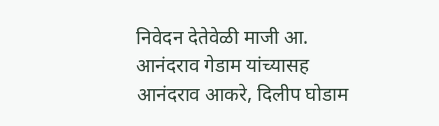निवेदन देतेवेळी माजी आ. आनंदराव गेडाम यांच्यासह आनंदराव आकरे, दिलीप घोडाम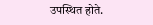उपस्थित होते.